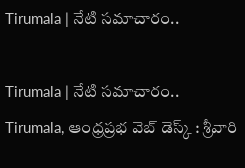Tirumala | నేటి సమాచారం..

Tirumala | నేటి సమాచారం..
Tirumala, ఆంధ్రప్రభ వెబ్ డెస్క్ : శ్రీవారి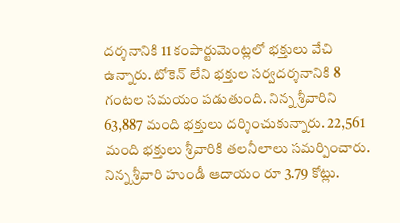దర్శనానికి 11 కంపార్టుమెంట్లలో భక్తులు వేచి ఉన్నారు. టోకెన్ లేని భక్తుల సర్వదర్శనానికి 8 గంటల సమయం పడుతుంది. నిన్న శ్రీవారిని 63,887 మంది భక్తులు దర్శించుకున్నారు. 22,561 మంది భక్తులు శ్రీవారికి తలనీలాలు సమర్పించారు. నిన్న శ్రీవారి హుండీ ఆదాయం రూ 3.79 కోట్లు.